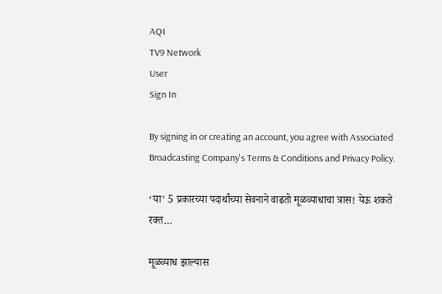AQI
TV9 Network
User
Sign In

By signing in or creating an account, you agree with Associated Broadcasting Company's Terms & Conditions and Privacy Policy.

‘या’ 5 प्रकारच्या पदार्थांच्या सेवनाने वाढतो मूळव्याधाचा त्रास! येऊ शकते रक्त…

मूळव्याध झाल्यास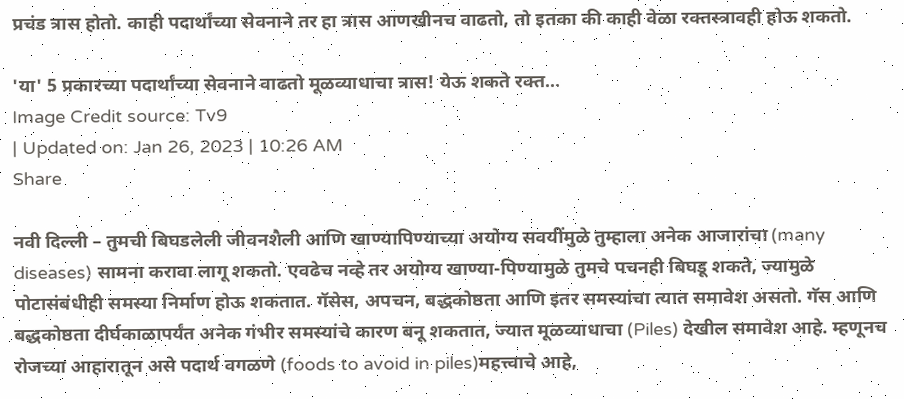प्रचंड त्रास होतो. काही पदार्थांच्या सेवनाने तर हा त्रास आणखीनच वाढतो, तो इतका की काही वेळा रक्तस्त्रावही होऊ शकतो.

'या' 5 प्रकारच्या पदार्थांच्या सेवनाने वाढतो मूळव्याधाचा त्रास! येऊ शकते रक्त...
Image Credit source: Tv9
| Updated on: Jan 26, 2023 | 10:26 AM
Share

नवी दिल्ली – तुमची बिघडलेली जीवनशैली आणि खाण्यापिण्याच्या अयोग्य सवयींमुळे तुम्हाला अनेक आजारांचा (many diseases) सामना करावा लागू शकतो. एवढेच नव्हे तर अयोग्य खाण्या-पिण्यामुळे तुमचे पचनही बिघडू शकते, ज्यामुळे पोटासंबंधीही समस्या निर्माण होऊ शकतात. गॅसेस, अपचन, बद्धकोष्ठता आणि इतर समस्यांचा त्यात समावेश असतो. गॅस आणि बद्धकोष्ठता दीर्घकाळापर्यंत अनेक गंभीर समस्यांचे कारण बनू शकतात, ज्यात मूळव्याधाचा (Piles) देखील समावेश आहे. म्हणूनच रोजच्या आहारातून असे पदार्थ वगळणे (foods to avoid in piles)महत्त्वाचे आहे,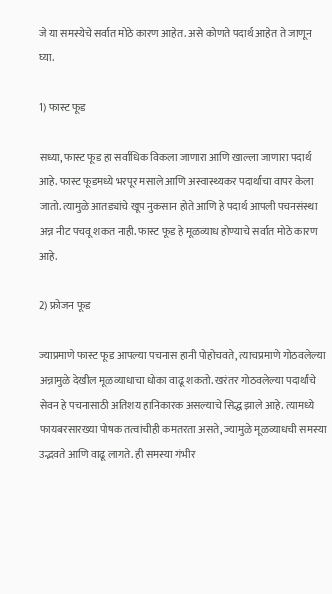जे या समस्येचे सर्वात मोठे कारण आहेत. असे कोणते पदार्थ आहेत ते जाणून घ्या.

1) फास्ट फूड

सध्या, फास्ट फूड हा सर्वाधिक विकला जाणारा आणि खाल्ला जाणारा पदार्थ आहे. फास्ट फूडमध्ये भरपूर मसाले आणि अस्वास्थ्यकर पदार्थांचा वापर केला जातो. त्यामुळे आतड्यांचे खूप नुकसान होते आणि हे पदार्थ आपली पचनसंस्था अन्न नीट पचवू शकत नाही. फास्ट फूड हे मूळव्याध होण्याचे सर्वात मोठे कारण आहे.

2) फ्रोजन फूड

ज्याप्रमाणे फास्ट फूड आपल्या पचनास हानी पोहोचवते, त्याचप्रमाणे गोठवलेल्या अन्नामुळे देखील मूळव्याधाचा धोका वाढू शकतो. खरंतर गोठवलेल्या पदार्थांचे सेवन हे पचनासाठी अतिशय हानिकारक असल्याचे सिद्ध झाले आहे. त्यामध्ये फायबरसारख्या पोषक तत्वांचीही कमतरता असते, ज्यामुळे मूळव्याधची समस्या उद्भवते आणि वाढू लागते. ही समस्या गंभीर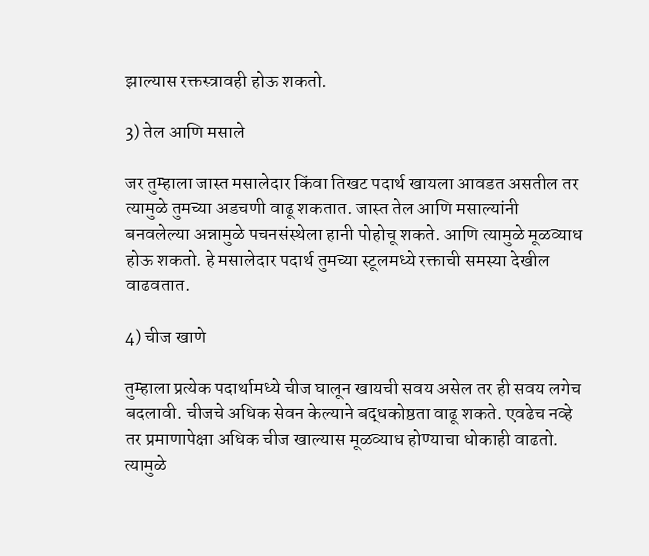झाल्यास रक्तस्त्रावही होऊ शकतो.

3) तेल आणि मसाले

जर तुम्हाला जास्त मसालेदार किंवा तिखट पदार्थ खायला आवडत असतील तर त्यामुळे तुमच्या अडचणी वाढू शकतात. जास्त तेल आणि मसाल्यांनी बनवलेल्या अन्नामुळे पचनसंस्थेला हानी पोहोचू शकते. आणि त्यामुळे मूळव्याध होऊ शकतो. हे मसालेदार पदार्थ तुमच्या स्टूलमध्ये रक्ताची समस्या देखील वाढवतात.

4) चीज खाणे

तुम्हाला प्रत्येक पदार्थामध्ये चीज घालून खायची सवय असेल तर ही सवय लगेच बदलावी. चीजचे अधिक सेवन केल्याने बद्धकोष्ठता वाढू शकते. एवढेच नव्हे तर प्रमाणापेक्षा अधिक चीज खाल्यास मूळव्याध होण्याचा धोकाही वाढतो. त्यामुळे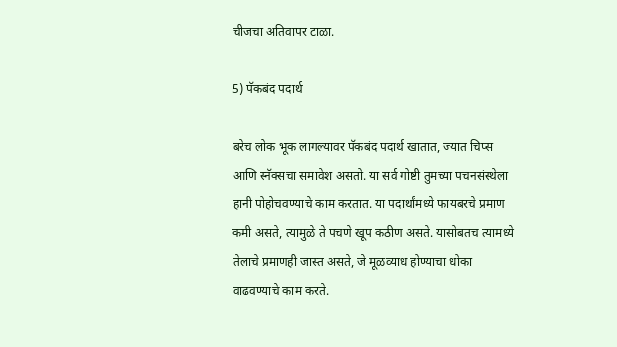चीजचा अतिवापर टाळा.

5) पॅकबंद पदार्थ

बरेच लोक भूक लागल्यावर पॅकबंद पदार्थ खातात, ज्यात चिप्स आणि स्नॅक्सचा समावेश असतो. या सर्व गोष्टी तुमच्या पचनसंस्थेला हानी पोहोचवण्याचे काम करतात. या पदार्थांमध्ये फायबरचे प्रमाण कमी असते, त्यामुळे ते पचणे खूप कठीण असते. यासोबतच त्यामध्ये तेलाचे प्रमाणही जास्त असते, जे मूळव्याध होण्याचा धोका वाढवण्याचे काम करते.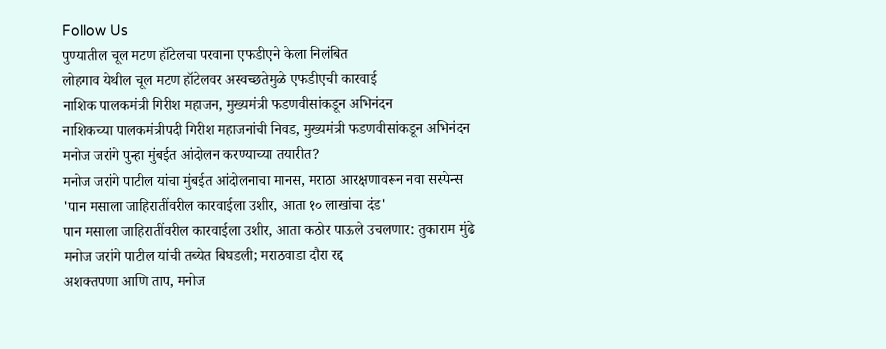Follow Us
पुण्यातील चूल मटण हॉटेलचा परवाना एफडीएने केला निलंबित
लोहगाव येथील चूल मटण हॉटेलवर अस्वच्छतेमुळे एफडीएची कारवाई
नाशिक पालकमंत्री गिरीश महाजन, मुख्यमंत्री फडणवीसांकडून अभिनंदन
नाशिकच्या पालकमंत्रीपदी गिरीश महाजनांची निवड, मुख्यमंत्री फडणवीसांकडून अभिनंदन
मनोज जरांगे पुन्हा मुंबईत आंदोलन करण्याच्या तयारीत?
मनोज जरांगे पाटील यांचा मुंबईत आंदोलनाचा मानस, मराठा आरक्षणावरून नवा सस्पेन्स
'पान मसाला जाहिरातींवरील कारवाईला उशीर, आता १० लाखांचा दंड'
पान मसाला जाहिरातींवरील कारवाईला उशीर, आता कठोर पाऊले उचलणार: तुकाराम मुंढे
मनोज जरांगे पाटील यांची तब्येत बिघडली; मराठवाडा दौरा रद्द
अशक्तपणा आणि ताप, मनोज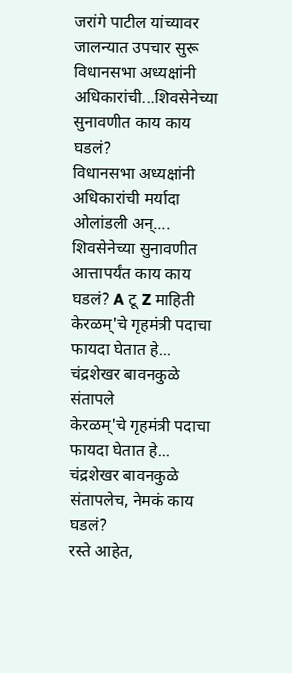जरांगे पाटील यांच्यावर जालन्यात उपचार सुरू
विधानसभा अध्यक्षांनी अधिकारांची...शिवसेनेच्या सुनावणीत काय काय घडलं?
विधानसभा अध्यक्षांनी अधिकारांची मर्यादा ओलांडली अन्.... शिवसेनेच्या सुनावणीत आत्तापर्यंत काय काय घडलं? A टू Z माहिती
केरळम्'चे गृहमंत्री पदाचा फायदा घेतात हे... चंद्रशेखर बावनकुळे संतापले
केरळम्'चे गृहमंत्री पदाचा फायदा घेतात हे... चंद्रशेखर बावनकुळे संतापलेच, नेमकं काय घडलं?
रस्ते आहेत,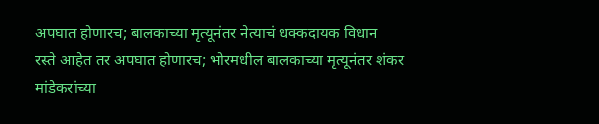अपघात होणारच; बालकाच्या मृत्यूनंतर नेत्याचं धक्कदायक विधान
रस्ते आहेत तर अपघात होणारच; भोरमधील बालकाच्या मृत्यूनंतर शंकर मांडेकरांच्या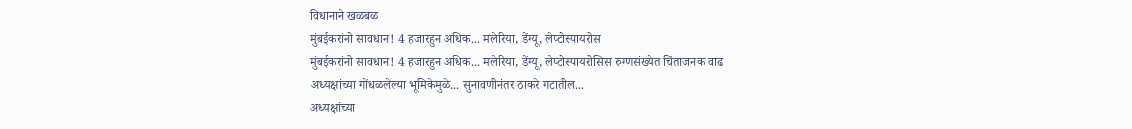विधानाने खळबळ
मुंबईकरांनो सावधान! 4 हजारहुन अधिक... मलेरिया, डेंग्यू, लेप्टोस्पायरोस
मुंबईकरांनो सावधान! 4 हजारहुन अधिक... मलेरिया, डेंग्यू, लेप्टोस्पायरोसिस रुग्णसंख्येत चिंताजनक वाढ
अध्यक्षांच्या गोंधळलेल्या भूमिकेमुळे... सुनावणीनंतर ठाकरे गटातील...
अध्यक्षांच्या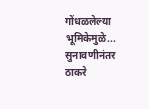गोंधळलेल्या भूमिकेमुळे... सुनावणीनंतर ठाकरे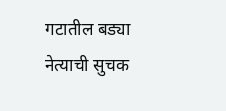गटातील बड्या नेत्याची सुचक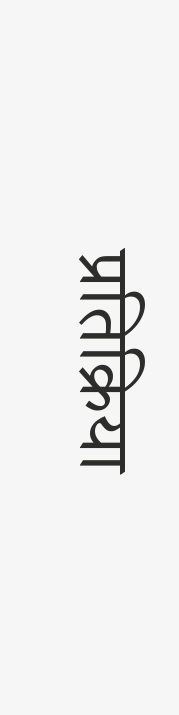प्रतिक्रिया